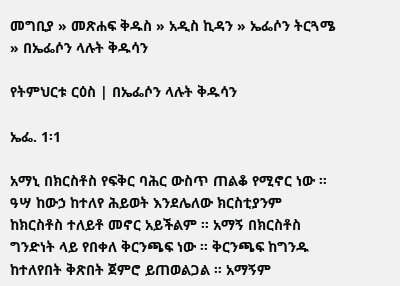መግቢያ » መጽሐፍ ቅዱስ » አዲስ ኪዳን » ኤፌሶን ትርጓሜ » በኤፌሶን ላሉት ቅዱሳን

የትምህርቱ ርዕስ | በኤፌሶን ላሉት ቅዱሳን

ኤፌ. 1፡1

አማኒ በክርስቶስ የፍቅር ባሕር ውስጥ ጠልቆ የሚኖር ነው ። ዓሣ ከውኃ ከተለየ ሕይወት እንደሌለው ክርስቲያንም ከክርስቶስ ተለይቶ መኖር አይችልም ። አማኝ በክርስቶስ ግንድነት ላይ የበቀለ ቅርንጫፍ ነው ። ቅርንጫፍ ከግንዱ ከተለየበት ቅጽበት ጀምሮ ይጠወልጋል ። አማኝም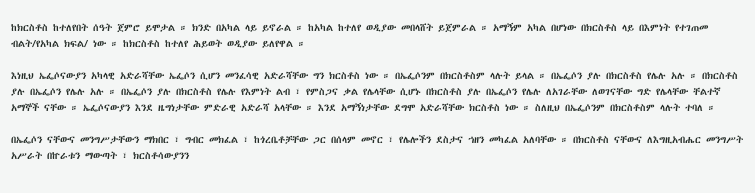ከክርስቶስ ከተለየበት ሰዓት ጀምሮ ይሞታል ። ክንድ በአካል ላይ ይኖራል ። ከአካል ከተለየ ወዲያው መበላሸት ይጀምራል ። አማኝም አካል በሆነው በክርስቶስ ላይ በእምነት የተገጠመ ብልት/የአካል ክፍል/ ነው ። ከክርስቶስ ከተለየ ሕይወት ወዲያው ይለየዋል ።

እነዚህ ኤፌሶናውያን አካላዊ አድራሻቸው ኤፌሶን ሲሆን መንፈሳዊ አድራሻቸው ግን ክርስቶስ ነው ። በኤፌሶንም በክርስቶስም ላሉት ይላል ። በኤፌሶን ያሉ በክርስቶስ የሌሉ አሉ ። በክርስቶስ ያሉ በኤፌሶን የሌሉ አሉ ። በኤፌሶን ያሉ በክርስቶስ የሌሉ የእምነት ልብ ፣ የምስጋና ቃል የሌላቸው ሲሆኑ በክርስቶስ ያሉ በኤፌሶን የሌሉ ለአገራቸው ለወገናቸው ግድ የሌላቸው ቸልተኛ አማኞች ናቸው ። ኤፌሶናውያን እንደ ዜግነታቸው ምድራዊ አድራሻ አላቸው ። እንደ አማኝነታቸው ደግሞ አድራሻቸው ክርስቶስ ነው ። ስለዚህ በኤፌሶንም በክርስቶስም ላሉት ተባለ ።

በኤፌሶን ናቸውና መንግሥታቸውን ማክበር ፣ ግብር መክፈል ፣ ከጎረቤቶቻቸው ጋር በሰላም መኖር ፣ የሌሎችን ደስታና ኀዘን መካፈል አለባቸው ። በክርስቶስ ናቸውና ለእግዚአብሔር መንግሥት አሥራት በኵራቱን ማውጣት ፣ ክርስቶሳውያንን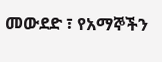መውደድ ፣ የአማኞችን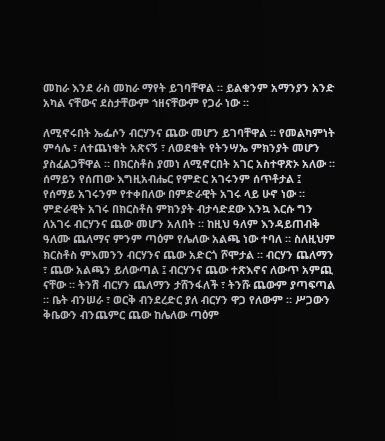መከራ እንደ ራስ መከራ ማየት ይገባቸዋል ። ይልቁንም አማንያን አንድ አካል ናቸውና ደስታቸውም ኀዘናቸውም የጋራ ነው ።

ለሚኖሩበት ኤፌሶን ብርሃንና ጨው መሆን ይገባቸዋል ። የመልካምነት ምሳሌ ፣ ለተጨነቁት አጽናኝ ፣ ለወደቁት የትንሣኤ ምክንያት መሆን ያስፈልጋቸዋል ። በክርስቶስ ያመነ ለሚኖርበት አገር አስተዋጽኦ አለው ። ሰማይን የሰጠው እግዚአብሔር የምድር አገሩንም ሰጥቶታል ፤ የሰማይ አገሩንም የተቀበለው በምድራዊት አገሩ ላይ ሁኖ ነው ። ምድራዊት አገሩ በክርስቶስ ምክንያት ብታሳድደው እንኳ እርሱ ግን ለአገሩ ብርሃንና ጨው መሆን አለበት ። ከዚህ ዓለም እንዳይጠብቅ ዓለሙ ጨለማና ምንም ጣዕም የሌለው አልጫ ነው ተባለ ። ስለዚህም ክርስቶስ ምእመንን ብርሃንና ጨው አድርጎ ሾሞታል ። ብርሃን ጨለማን ፣ ጨው አልጫን ይለውጣል ፤ ብርሃንና ጨው ተጽእኖና ለውጥ አምጪ ናቸው ። ትንሽ ብርሃን ጨለማን ታሸንፋለች ፣ ትንሹ ጨውም ያጣፍጣል ። ቤት ብንሠራ ፣ ወርቅ ብንደረድር ያለ ብርሃን ዋጋ የለውም ። ሥጋውን ቅቤውን ብንጨምር ጨው ከሌለው ጣዕም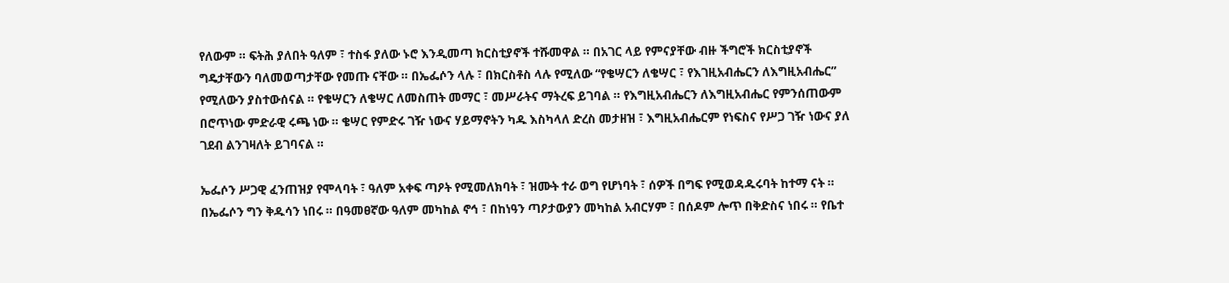የለውም ። ፍትሕ ያለበት ዓለም ፣ ተስፋ ያለው ኑሮ እንዲመጣ ክርስቲያኖች ተሹመዋል ። በአገር ላይ የምናያቸው ብዙ ችግሮች ክርስቲያኖች ግዴታቸውን ባለመወጣታቸው የመጡ ናቸው ። በኤፌሶን ላሉ ፣ በክርስቶስ ላሉ የሚለው “የቄሣርን ለቄሣር ፣ የእገዚአብሔርን ለእግዚአብሔር” የሚለውን ያስተውሰናል ። የቄሣርን ለቄሣር ለመስጠት መማር ፣ መሥራትና ማትረፍ ይገባል ። የእግዚአብሔርን ለእግዚአብሔር የምንሰጠውም በሮጥነው ምድራዊ ሩጫ ነው ። ቄሣር የምድሩ ገዥ ነውና ሃይማኖትን ካዱ እስካላለ ድረስ መታዘዝ ፣ እግዚአብሔርም የነፍስና የሥጋ ገዥ ነውና ያለ ገደብ ልንገዛለት ይገባናል ።

ኤፌሶን ሥጋዊ ፈንጠዝያ የሞላባት ፣ ዓለም አቀፍ ጣዖት የሚመለክባት ፣ ዝሙት ተራ ወግ የሆነባት ፣ ሰዎች በግፍ የሚወዳዱሩባት ከተማ ናት ። በኤፌሶን ግን ቅዱሳን ነበሩ ። በዓመፀኛው ዓለም መካከል ኖኅ ፣ በከነዓን ጣዖታውያን መካከል አብርሃም ፣ በሰዶም ሎጥ በቅድስና ነበሩ ። የቤተ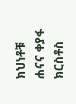ክህነቶቹ ሐናና ቀያፋ ክርስቶስ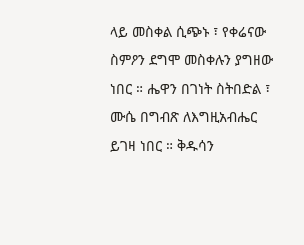ላይ መስቀል ሲጭኑ ፣ የቀሬናው ስምዖን ደግሞ መስቀሉን ያግዘው ነበር ። ሔዋን በገነት ስትበድል ፣ ሙሴ በግብጽ ለእግዚአብሔር ይገዛ ነበር ። ቅዱሳን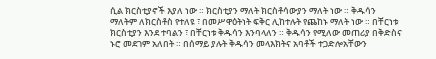ሲል ክርስቲያኖች እያለ ነው ። ክርስቲያን ማለት ክርስቶሳውያን ማለት ነው ። ቅዱሳን ማለትም ለክርስቶስ የተለዩ ፣ በመሥዋዕትነት ፍቅር ሊከተሉት የጨከኑ ማለት ነው ። በቸርነቱ ክርስቲያን እንደ ተባልን ፣ በቸርነቱ ቅዱሳን እንባላለን ። ቅዱሳን የሚለው መጠሪያ በቅድስና ኑሮ መደገም አለበት ። በሰማይ ያሉት ቅዱሳን መላእክትና አባቶች ተጋድሎአቸውን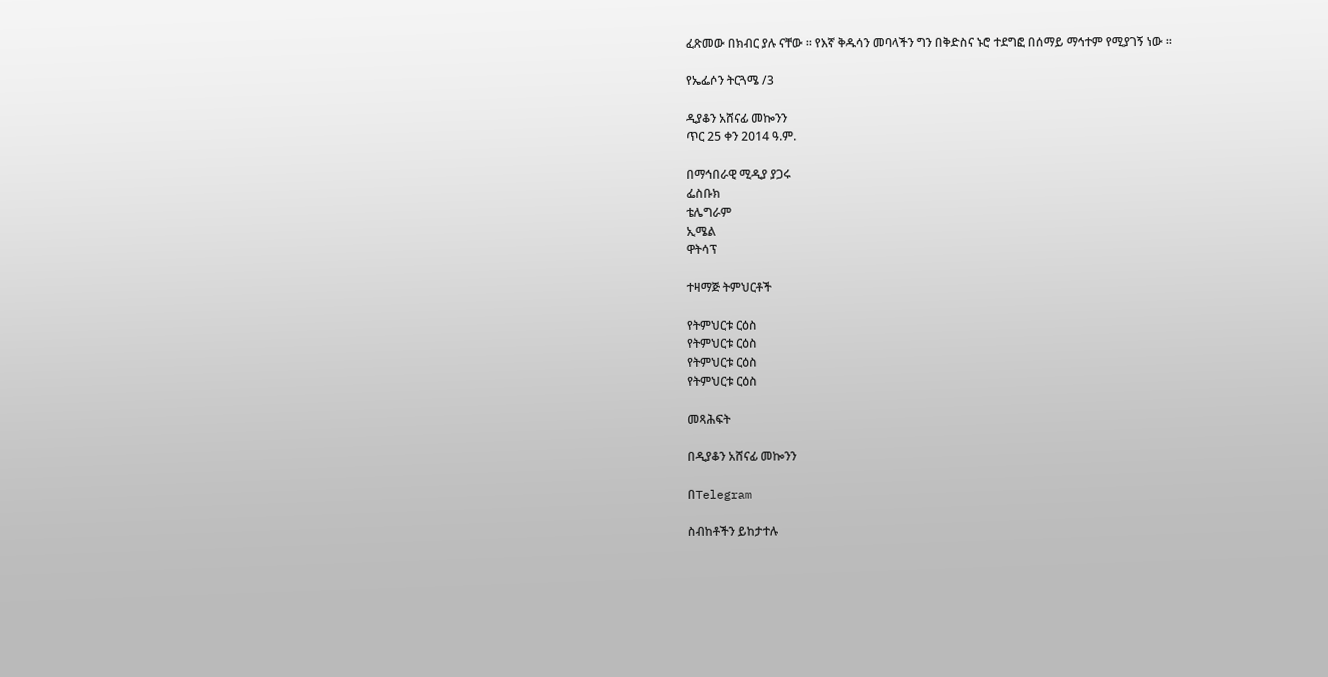ፈጽመው በክብር ያሉ ናቸው ። የእኛ ቅዱሳን መባላችን ግን በቅድስና ኑሮ ተደግፎ በሰማይ ማኅተም የሚያገኝ ነው ።

የኤፌሶን ትርጓሜ /3

ዲያቆን አሸናፊ መኰንን
ጥር 25 ቀን 2014 ዓ.ም.

በማኅበራዊ ሚዲያ ያጋሩ
ፌስቡክ
ቴሌግራም
ኢሜል
ዋትሳፕ

ተዛማጅ ትምህርቶች

የትምህርቱ ርዕስ
የትምህርቱ ርዕስ
የትምህርቱ ርዕስ
የትምህርቱ ርዕስ

መጻሕፍት

በዲያቆን አሸናፊ መኰንን

በTelegram

ስብከቶችን ይከታተሉ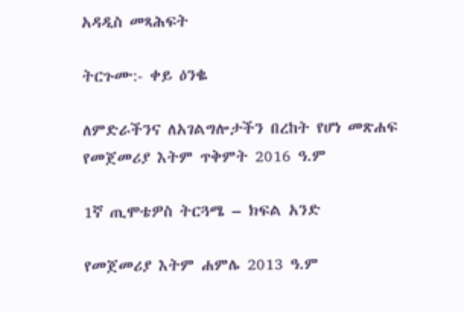አዳዲስ መጻሕፍት

ትርጉሙ:- ቀይ ዕንቈ

ለምድራችንና ለአገልግሎታችን በረከት የሆነ መጽሐፍ
የመጀመሪያ እትም ጥቅምት 2016 ዓ.ም

1ኛ ጢሞቴዎስ ትርጓሜ – ክፍል አንድ

የመጀመሪያ እትም ሐምሌ 2013 ዓ.ም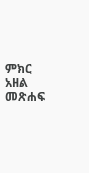ምክር አዘል መጽሐፍ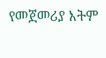የመጀመሪያ እትም